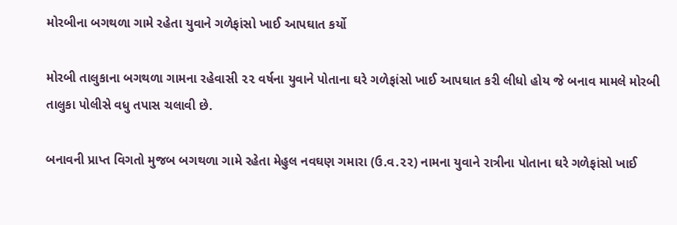મોરબીના બગથળા ગામે રહેતા યુવાને ગળેફાંસો ખાઈ આપઘાત કર્યો

મોરબી તાલુકાના બગથળા ગામના રહેવાસી ૨૨ વર્ષના યુવાને પોતાના ઘરે ગળેફાંસો ખાઈ આપઘાત કરી લીધો હોય જે બનાવ મામલે મોરબી તાલુકા પોલીસે વધુ તપાસ ચલાવી છે.

બનાવની પ્રાપ્ત વિગતો મુજબ બગથળા ગામે રહેતા મેહુલ નવઘણ ગમારા (ઉ.વ.૨૨) નામના યુવાને રાત્રીના પોતાના ઘરે ગળેફાંસો ખાઈ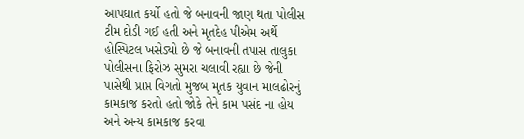આપઘાત કર્યો હતો જે બનાવની જાણ થતા પોલીસ ટીમ દોડી ગઈ હતી અને મૃતદેહ પીએમ અર્થે હોસ્પિટલ ખસેડ્યો છે જે બનાવની તપાસ તાલુકા પોલીસના ફિરોઝ સુમરા ચલાવી રહ્યા છે જેની પાસેથી પ્રાપ્ત વિગતો મુજબ મૃતક યુવાન માલઢોરનું કામકાજ કરતો હતો જોકે તેને કામ પસંદ ના હોય અને અન્ય કામકાજ કરવા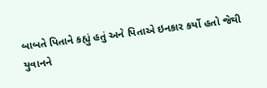બાબતે પિતાને કહ્યું હતું અને પિતાએ ઇનકાર કર્યો હતો જેથી યુવાનને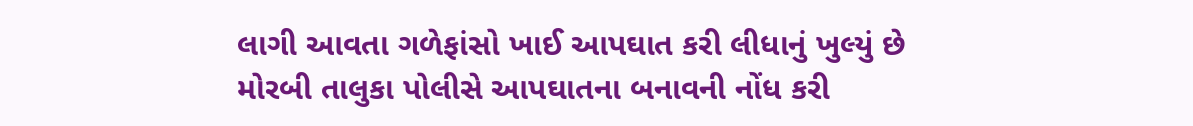લાગી આવતા ગળેફાંસો ખાઈ આપઘાત કરી લીધાનું ખુલ્યું છે મોરબી તાલુકા પોલીસે આપઘાતના બનાવની નોંધ કરી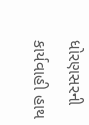ધોરણસરની કાર્યવાહી હાથ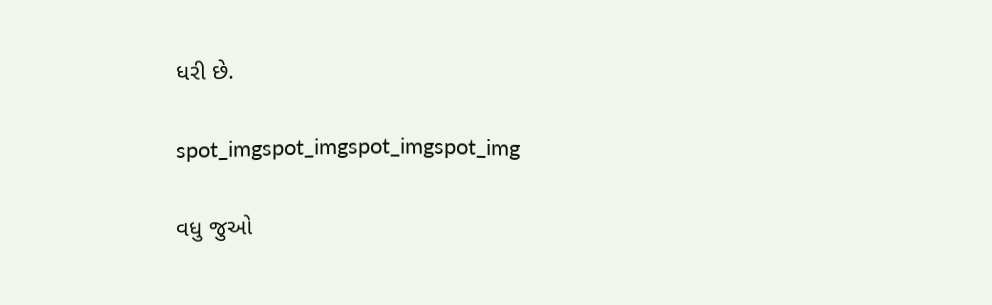ધરી છે.

spot_imgspot_imgspot_imgspot_img

વધુ જુઓ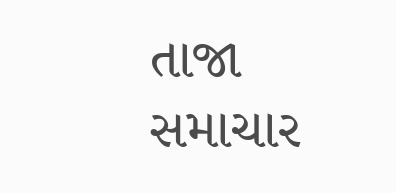તાજા સમાચાર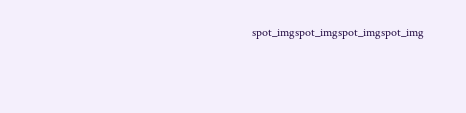spot_imgspot_imgspot_imgspot_img